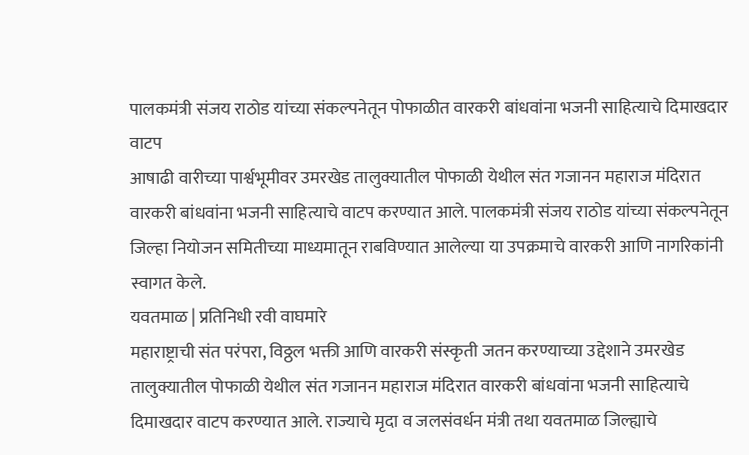पालकमंत्री संजय राठोड यांच्या संकल्पनेतून पोफाळीत वारकरी बांधवांना भजनी साहित्याचे दिमाखदार वाटप
आषाढी वारीच्या पार्श्वभूमीवर उमरखेड तालुक्यातील पोफाळी येथील संत गजानन महाराज मंदिरात वारकरी बांधवांना भजनी साहित्याचे वाटप करण्यात आले. पालकमंत्री संजय राठोड यांच्या संकल्पनेतून जिल्हा नियोजन समितीच्या माध्यमातून राबविण्यात आलेल्या या उपक्रमाचे वारकरी आणि नागरिकांनी स्वागत केले.
यवतमाळ | प्रतिनिधी रवी वाघमारे
महाराष्ट्राची संत परंपरा, विठ्ठल भक्ती आणि वारकरी संस्कृती जतन करण्याच्या उद्देशाने उमरखेड तालुक्यातील पोफाळी येथील संत गजानन महाराज मंदिरात वारकरी बांधवांना भजनी साहित्याचे दिमाखदार वाटप करण्यात आले. राज्याचे मृदा व जलसंवर्धन मंत्री तथा यवतमाळ जिल्ह्याचे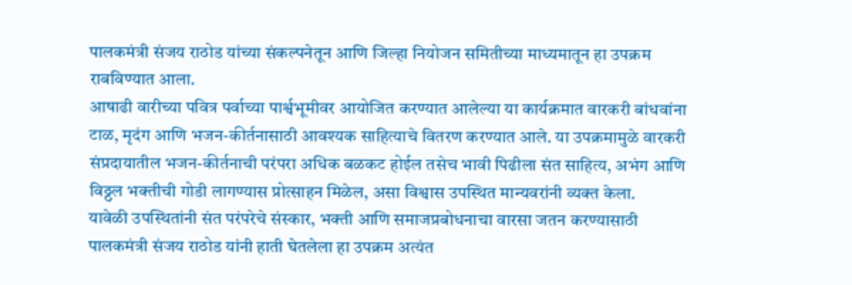पालकमंत्री संजय राठोड यांच्या संकल्पनेतून आणि जिल्हा नियोजन समितीच्या माध्यमातून हा उपक्रम राबविण्यात आला.
आषाढी वारीच्या पवित्र पर्वाच्या पार्श्वभूमीवर आयोजित करण्यात आलेल्या या कार्यक्रमात वारकरी बांधवांना टाळ, मृदंग आणि भजन-कीर्तनासाठी आवश्यक साहित्याचे वितरण करण्यात आले. या उपक्रमामुळे वारकरी संप्रदायातील भजन-कीर्तनाची परंपरा अधिक बळकट होईल तसेच भावी पिढीला संत साहित्य, अभंग आणि विठ्ठल भक्तीची गोडी लागण्यास प्रोत्साहन मिळेल, असा विश्वास उपस्थित मान्यवरांनी व्यक्त केला.
यावेळी उपस्थितांनी संत परंपरेचे संस्कार, भक्ती आणि समाजप्रबोधनाचा वारसा जतन करण्यासाठी पालकमंत्री संजय राठोड यांनी हाती घेतलेला हा उपक्रम अत्यंत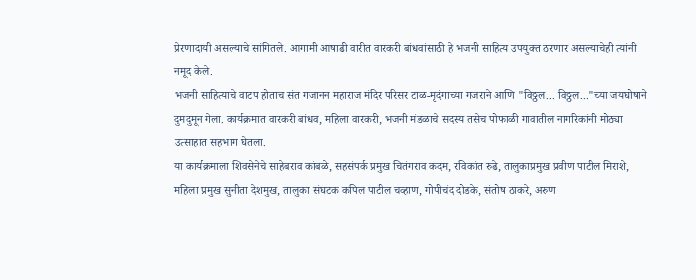प्रेरणादायी असल्याचे सांगितले. आगामी आषाढी वारीत वारकरी बांधवांसाठी हे भजनी साहित्य उपयुक्त ठरणार असल्याचेही त्यांनी नमूद केले.
भजनी साहित्याचे वाटप होताच संत गजानन महाराज मंदिर परिसर टाळ-मृदंगाच्या गजराने आणि "विठ्ठल... विठ्ठल..."च्या जयघोषाने दुमदुमून गेला. कार्यक्रमात वारकरी बांधव, महिला वारकरी, भजनी मंडळाचे सदस्य तसेच पोफाळी गावातील नागरिकांनी मोठ्या उत्साहात सहभाग घेतला.
या कार्यक्रमाला शिवसेनेचे साहेबराव कांबळे, सहसंपर्क प्रमुख चितंगराव कदम, रविकांत रुढे, तालुकाप्रमुख प्रवीण पाटील मिराशे, महिला प्रमुख सुनीता देशमुख, तालुका संघटक कपिल पाटील चव्हाण, गोपीचंद दोडके, संतोष ठाकरे, अरुण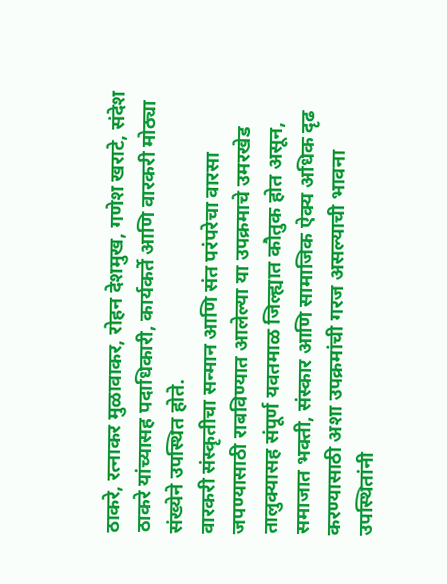ठाकरे, रत्नाकर मुळावाकर, रोहन देशमुख, गणेश खराटे, संदेश ठाकरे यांच्यासह पदाधिकारी, कार्यकर्ते आणि वारकरी मोठ्या संख्येने उपस्थित होते.
वारकरी संस्कृतीचा सन्मान आणि संत परंपरेचा वारसा जपण्यासाठी राबविण्यात आलेल्या या उपक्रमाचे उमरखेड तालुक्यासह संपूर्ण यवतमाळ जिल्ह्यात कौतुक होत असून, समाजात भक्ती, संस्कार आणि सामाजिक ऐक्य अधिक दृढ करण्यासाठी अशा उपक्रमांची गरज असल्याची भावना उपस्थितांनी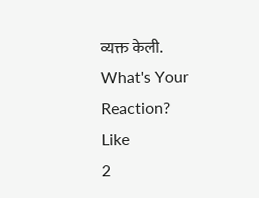व्यक्त केली.
What's Your Reaction?
Like
2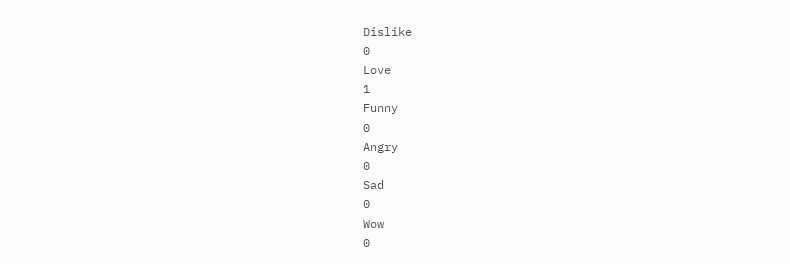Dislike
0
Love
1
Funny
0
Angry
0
Sad
0
Wow
0